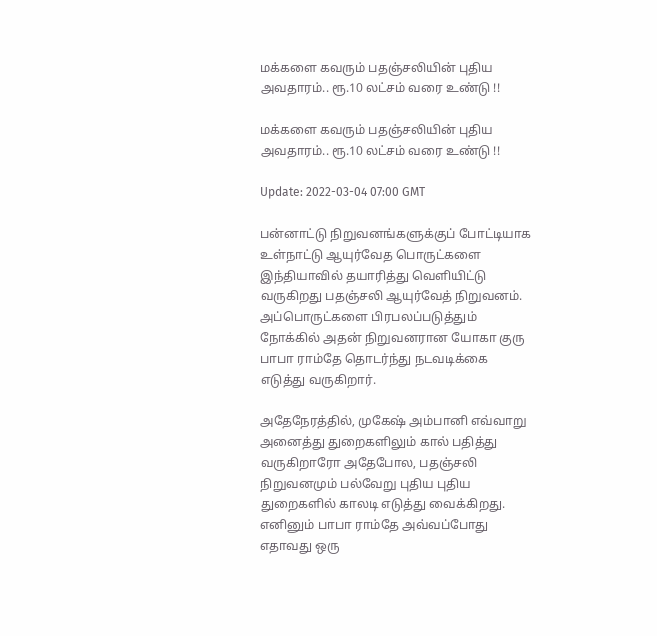மக்களை கவரும் பதஞ்சலியின் புதிய அவதாரம்.. ரூ.10 லட்சம் வரை உண்டு !!

மக்களை கவரும் பதஞ்சலியின் புதிய அவதாரம்.. ரூ.10 லட்சம் வரை உண்டு !!

Update: 2022-03-04 07:00 GMT

பன்னாட்டு நிறுவனங்களுக்குப் போட்டியாக உள்நாட்டு ஆயுர்வேத பொருட்களை இந்தியாவில் தயாரித்து வெளியிட்டு வருகிறது பதஞ்சலி ஆயுர்வேத் நிறுவனம். அப்பொருட்களை பிரபலப்படுத்தும் நோக்கில் அதன் நிறுவனரான யோகா குரு பாபா ராம்தே தொடர்ந்து நடவடிக்கை எடுத்து வருகிறார்.

அதேநேரத்தில், முகேஷ் அம்பானி எவ்வாறு அனைத்து துறைகளிலும் கால் பதித்து வருகிறாரோ அதேபோல, பதஞ்சலி நிறுவனமும் பல்வேறு புதிய புதிய துறைகளில் காலடி எடுத்து வைக்கிறது. எனினும் பாபா ராம்தே அவ்வப்போது எதாவது ஒரு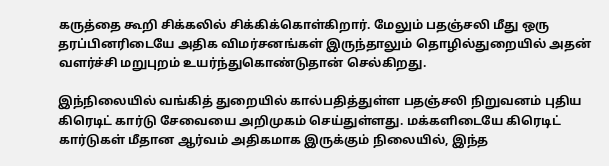கருத்தை கூறி சிக்கலில் சிக்கிக்கொள்கிறார். மேலும் பதஞ்சலி மீது ஒரு தரப்பினரிடையே அதிக விமர்சனங்கள் இருந்தாலும் தொழில்துறையில் அதன் வளர்ச்சி மறுபுறம் உயர்ந்துகொண்டுதான் செல்கிறது.

இந்நிலையில் வங்கித் துறையில் கால்பதித்துள்ள பதஞ்சலி நிறுவனம் புதிய கிரெடிட் கார்டு சேவையை அறிமுகம் செய்துள்ளது. மக்களிடையே கிரெடிட் கார்டுகள் மீதான ஆர்வம் அதிகமாக இருக்கும் நிலையில், இந்த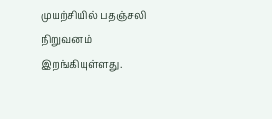முயற்சியில் பதஞ்சலி நிறுவனம் இறங்கியுள்ளது.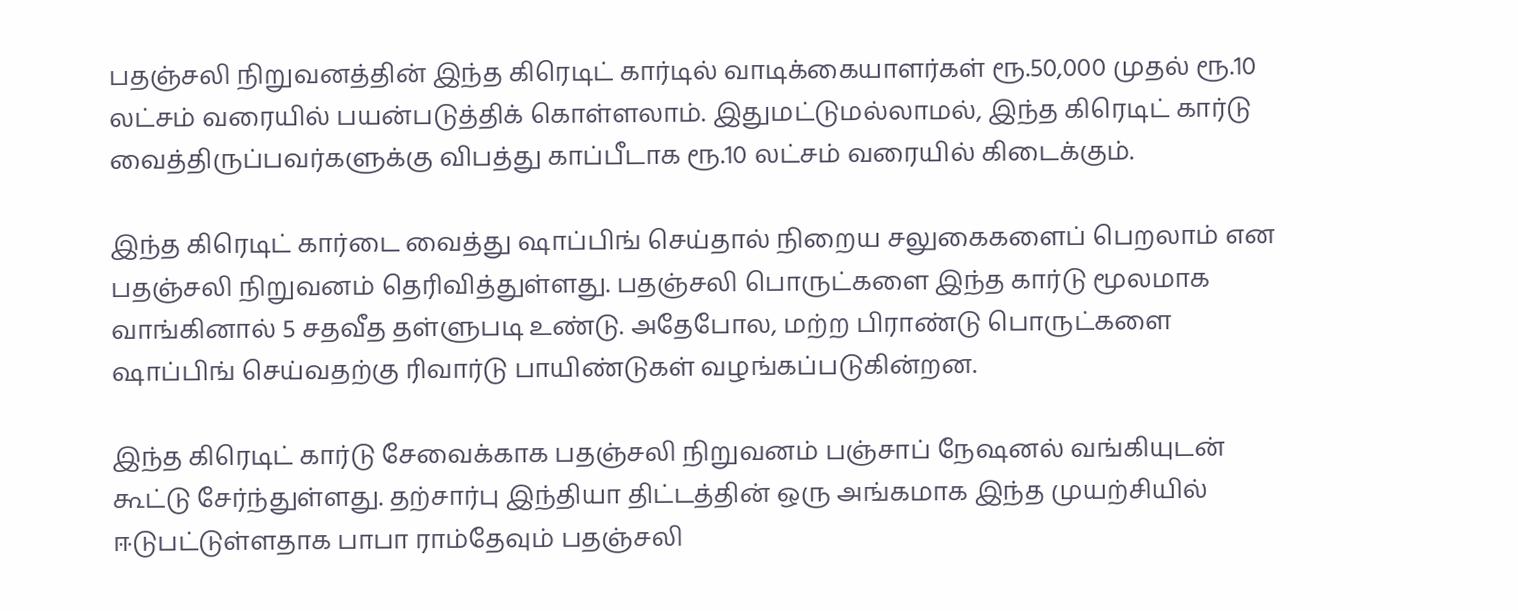பதஞ்சலி நிறுவனத்தின் இந்த கிரெடிட் கார்டில் வாடிக்கையாளர்கள் ரூ.50,000 முதல் ரூ.10 லட்சம் வரையில் பயன்படுத்திக் கொள்ளலாம். இதுமட்டுமல்லாமல், இந்த கிரெடிட் கார்டு வைத்திருப்பவர்களுக்கு விபத்து காப்பீடாக ரூ.10 லட்சம் வரையில் கிடைக்கும்.

இந்த கிரெடிட் கார்டை வைத்து ஷாப்பிங் செய்தால் நிறைய சலுகைகளைப் பெறலாம் என பதஞ்சலி நிறுவனம் தெரிவித்துள்ளது. பதஞ்சலி பொருட்களை இந்த கார்டு மூலமாக வாங்கினால் 5 சதவீத தள்ளுபடி உண்டு. அதேபோல, மற்ற பிராண்டு பொருட்களை ஷாப்பிங் செய்வதற்கு ரிவார்டு பாயிண்டுகள் வழங்கப்படுகின்றன.

இந்த கிரெடிட் கார்டு சேவைக்காக பதஞ்சலி நிறுவனம் பஞ்சாப் நேஷனல் வங்கியுடன் கூட்டு சேர்ந்துள்ளது. தற்சார்பு இந்தியா திட்டத்தின் ஒரு அங்கமாக இந்த முயற்சியில் ஈடுபட்டுள்ளதாக பாபா ராம்தேவும் பதஞ்சலி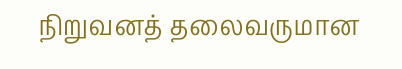நிறுவனத் தலைவருமான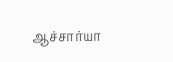ஆச்சார்யா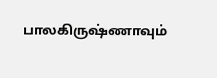பாலகிருஷ்ணாவும்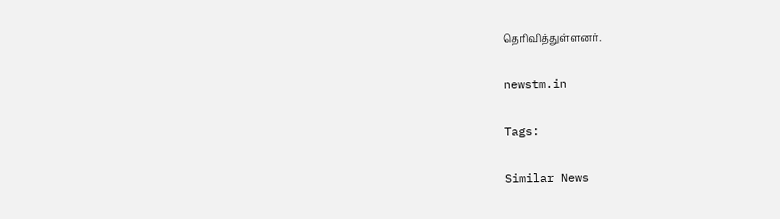தெரிவித்துள்ளனர்.

newstm.in

Tags:

Similar News